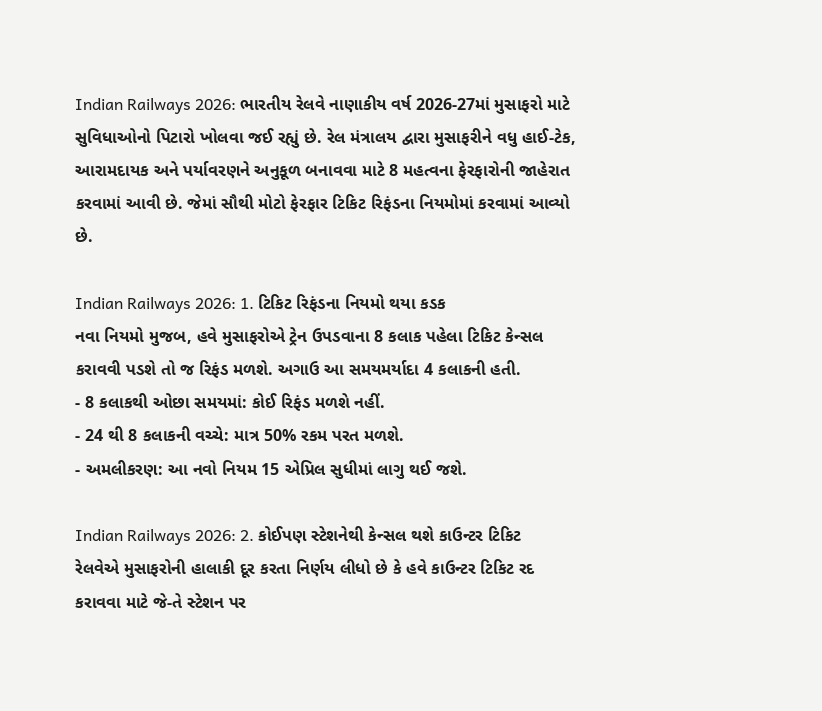Indian Railways 2026: ભારતીય રેલવે નાણાકીય વર્ષ 2026-27માં મુસાફરો માટે સુવિધાઓનો પિટારો ખોલવા જઈ રહ્યું છે. રેલ મંત્રાલય દ્વારા મુસાફરીને વધુ હાઈ-ટેક, આરામદાયક અને પર્યાવરણને અનુકૂળ બનાવવા માટે 8 મહત્વના ફેરફારોની જાહેરાત કરવામાં આવી છે. જેમાં સૌથી મોટો ફેરફાર ટિકિટ રિફંડના નિયમોમાં કરવામાં આવ્યો છે.

Indian Railways 2026: 1. ટિકિટ રિફંડના નિયમો થયા કડક
નવા નિયમો મુજબ, હવે મુસાફરોએ ટ્રેન ઉપડવાના 8 કલાક પહેલા ટિકિટ કેન્સલ કરાવવી પડશે તો જ રિફંડ મળશે. અગાઉ આ સમયમર્યાદા 4 કલાકની હતી.
- 8 કલાકથી ઓછા સમયમાં: કોઈ રિફંડ મળશે નહીં.
- 24 થી 8 કલાકની વચ્ચે: માત્ર 50% રકમ પરત મળશે.
- અમલીકરણ: આ નવો નિયમ 15 એપ્રિલ સુધીમાં લાગુ થઈ જશે.

Indian Railways 2026: 2. કોઈપણ સ્ટેશનેથી કેન્સલ થશે કાઉન્ટર ટિકિટ
રેલવેએ મુસાફરોની હાલાકી દૂર કરતા નિર્ણય લીધો છે કે હવે કાઉન્ટર ટિકિટ રદ કરાવવા માટે જે-તે સ્ટેશન પર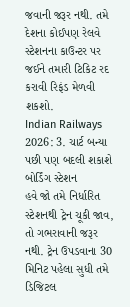જવાની જરૂર નથી. તમે દેશના કોઈપણ રેલવે સ્ટેશનના કાઉન્ટર પર જઈને તમારી ટિકિટ રદ કરાવી રિફંડ મેળવી શકશો.
Indian Railways 2026: 3. ચાર્ટ બન્યા પછી પણ બદલી શકાશે બોર્ડિંગ સ્ટેશન
હવે જો તમે નિર્ધારિત સ્ટેશનથી ટ્રેન ચૂકી જાવ, તો ગભરાવાની જરૂર નથી. ટ્રેન ઉપડવાના 30 મિનિટ પહેલા સુધી તમે ડિજિટલ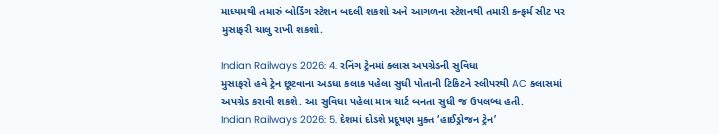માધ્યમથી તમારું બોર્ડિંગ સ્ટેશન બદલી શકશો અને આગળના સ્ટેશનથી તમારી કન્ફર્મ સીટ પર મુસાફરી ચાલુ રાખી શકશો.

Indian Railways 2026: 4. રનિંગ ટ્રેનમાં ક્લાસ અપગ્રેડની સુવિધા
મુસાફરો હવે ટ્રેન છૂટવાના અડધા કલાક પહેલા સુધી પોતાની ટિકિટને સ્લીપરથી AC ક્લાસમાં અપગ્રેડ કરાવી શકશે. આ સુવિધા પહેલા માત્ર ચાર્ટ બનતા સુધી જ ઉપલબ્ધ હતી.
Indian Railways 2026: 5. દેશમાં દોડશે પ્રદૂષણ મુક્ત ‘હાઈડ્રોજન ટ્રેન’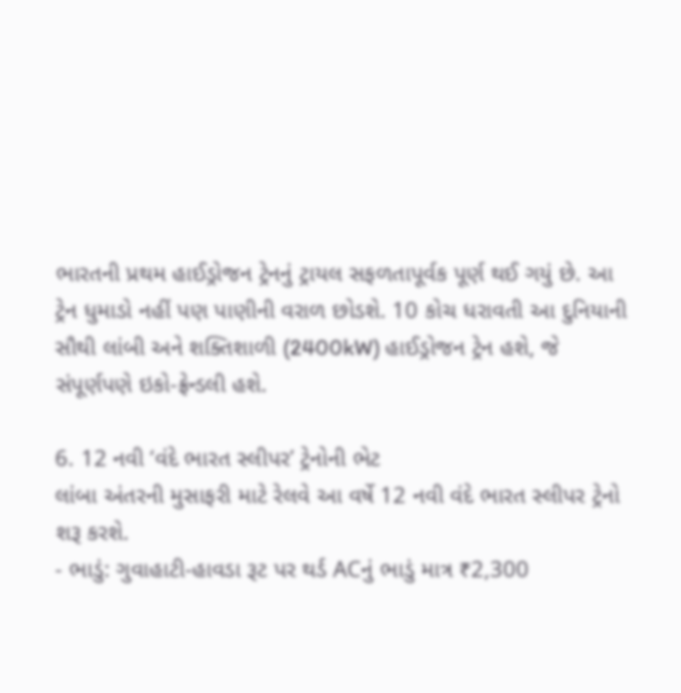ભારતની પ્રથમ હાઈડ્રોજન ટ્રેનનું ટ્રાયલ સફળતાપૂર્વક પૂર્ણ થઈ ગયું છે. આ ટ્રેન ધુમાડો નહીં પણ પાણીની વરાળ છોડશે. 10 કોચ ધરાવતી આ દુનિયાની સૌથી લાંબી અને શક્તિશાળી (2400kW) હાઈડ્રોજન ટ્રેન હશે, જે સંપૂર્ણપણે ઇકો-ફ્રેન્ડલી હશે.

6. 12 નવી ‘વંદે ભારત સ્લીપર’ ટ્રેનોની ભેટ
લાંબા અંતરની મુસાફરી માટે રેલવે આ વર્ષે 12 નવી વંદે ભારત સ્લીપર ટ્રેનો શરૂ કરશે.
- ભાડું: ગુવાહાટી-હાવડા રૂટ પર થર્ડ ACનું ભાડું માત્ર ₹2,300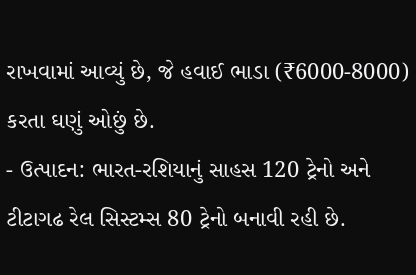રાખવામાં આવ્યું છે, જે હવાઈ ભાડા (₹6000-8000) કરતા ઘણું ઓછું છે.
- ઉત્પાદન: ભારત-રશિયાનું સાહસ 120 ટ્રેનો અને ટીટાગઢ રેલ સિસ્ટમ્સ 80 ટ્રેનો બનાવી રહી છે.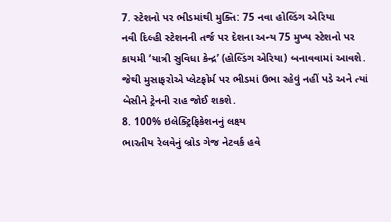7. સ્ટેશનો પર ભીડમાંથી મુક્તિ: 75 નવા હોલ્ડિંગ એરિયા
નવી દિલ્હી સ્ટેશનની તર્જ પર દેશના અન્ય 75 મુખ્ય સ્ટેશનો પર કાયમી ‘યાત્રી સુવિધા કેન્દ્ર’ (હોલ્ડિંગ એરિયા) બનાવવામાં આવશે. જેથી મુસાફરોએ પ્લેટફોર્મ પર ભીડમાં ઉભા રહેવું નહીં પડે અને ત્યાં બેસીને ટ્રેનની રાહ જોઈ શકશે.
8. 100% ઇલેક્ટ્રિફિકેશનનું લક્ષ્ય
ભારતીય રેલવેનું બ્રોડ ગેજ નેટવર્ક હવે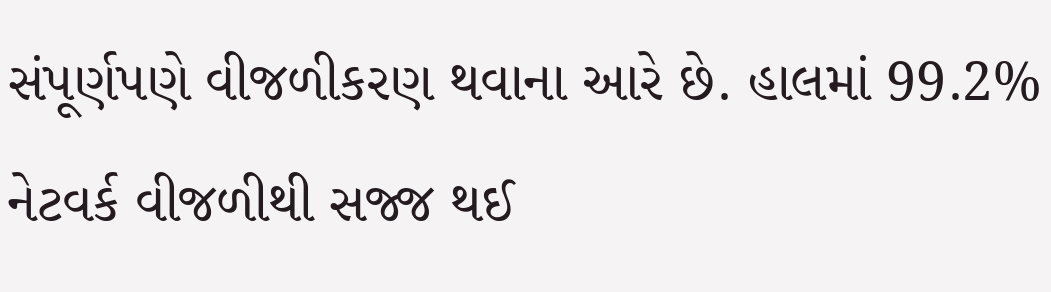સંપૂર્ણપણે વીજળીકરણ થવાના આરે છે. હાલમાં 99.2% નેટવર્ક વીજળીથી સજ્જ થઈ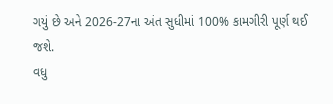ગયું છે અને 2026-27ના અંત સુધીમાં 100% કામગીરી પૂર્ણ થઈ જશે.
વધુ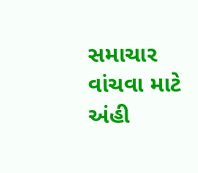સમાચાર વાંચવા માટે અંહી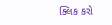ક્લિક કરો